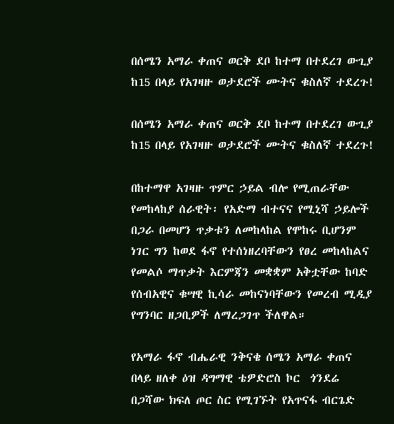በሰሜን አማራ ቀጠና ወርቅ ደቦ ከተማ በተደረገ ውጊያ ከ15 በላይ የአገዛዙ ወታደሮች ሙትና ቁስለኛ ተደረጉ!

በሰሜን አማራ ቀጠና ወርቅ ደቦ ከተማ በተደረገ ውጊያ ከ15 በላይ የአገዛዙ ወታደሮች ሙትና ቁስለኛ ተደረጉ!

በከተማዋ አገዛዙ ጥምር ኃይል ብሎ የሚጠራቸው የመከላከያ ሰራዊት፡ የአድማ ብተናና የሚኒሻ ኃይሎች በጋራ በመሆን ጥቃቱን ለመከላከል የሞከሩ ቢሆንም ነገር ግን ከወደ ፋኖ የተሰነዘረባቸውን የፀረ መከላከልና የመልሶ ማጥቃት እርምጃን መቋቋም አቅቷቸው ከባድ የሰብአዊና ቁሣዊ ኪሳራ መከናነባቸውን የመረብ ሚዲያ የግንባር ዘጋቢዎች ለማረጋገጥ ችለዋል።

የአማራ ፋኖ ብሔራዊ ንቅናቄ ሰሜን አማራ ቀጠና በላይ ዘለቀ ዕዝ ዳግማዊ ቴዎድሮስ ኮር  ጎንደሬ በጋሻው ክፍለ ጦር ስር የሚገኙት የአጥናፋ ብርጌድ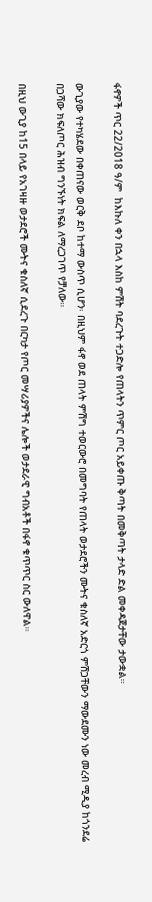ፋኖዎች ጥር 22/2018 ዓ/ም  ከእኩለ ቀን በኋላ እስከ ምሽት ባደረጉት ተጋድሎ የጠላትን ጥምር ጦር አይቀጡ ቅጣት በመቅጣት ታላድ ድል መቀዳጀታቸው ታውቋል።

ውጊያው የተካሄደው በቀጠናው ወርቅ ደቦ ከተማ ውስጥ ሲሆን፡ በዚህም ፋኖ ወደ ጠላት ምሽግ ተወርውሮ በመግባት የጠላት ወታደሮችን ሙትና ቁስለኛ አድርጎ ምሽጋቸውን ማውደሙን ነው መረብ ሚዲያ ከጎንደሬ በጋሻው ክፍለጦር ሕዝብ ግንኙነት ክፍል ለማረጋገጥ የቻለው።

በዚህ ውጊያ ከ15 በላይ የአገዛዙ ወታደሮች ሙትና ቁስለኛ ሲደረጉ በርካታ የጦር መሣሪያዎችና ሌሎች ወታደራዊ ግብአቶች በፋኖ ቁጥጥር ስር ውለዋል።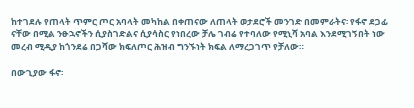ከተገደሉ የጠላት ጥምር ጦር አባላት መካከል በቀጠናው ለጠላት ወታደሮች መንገድ በመምራትና፡ የፋኖ ደጋፊ ናቸው በሚል ንፁኋኖችን ሲያስገድልና ሲያሳስር የነበረው ቻሌ ገብሬ የተባለው የሚኒሻ አባል እንደሚገኝበት ነው መረብ ሚዲያ ከጎንደሬ በጋሻው ክፍለጦር ሕዝብ ግንኙነት ክፍል ለማረጋገጥ የቻለው።

በውጊያው ፋኖ፡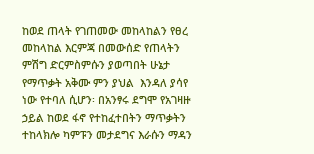ከወደ ጠላት የገጠመው መከላከልን የፀረ መከላከል እርምጃ በመውሰድ የጠላትን ምሽግ ድርምስምሱን ያወጣበት ሁኔታ የማጥቃት አቅሙ ምን ያህል  እንዳለ ያሳየ ነው የተባለ ሲሆን፡ በአንፃሩ ደግሞ የአገዛዙ ኃይል ከወደ ፋኖ የተከፈተበትን ማጥቃትን ተከላክሎ ካምፑን መታደግና እራሱን ማዳን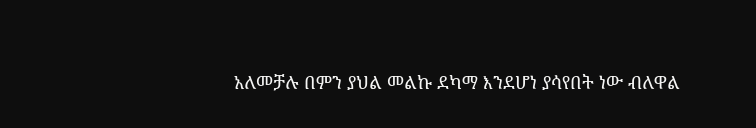አለመቻሉ በምን ያህል መልኩ ደካማ እንደሆነ ያሳየበት ነው ብለዋል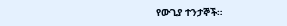የውጊያ ተንታኞች።